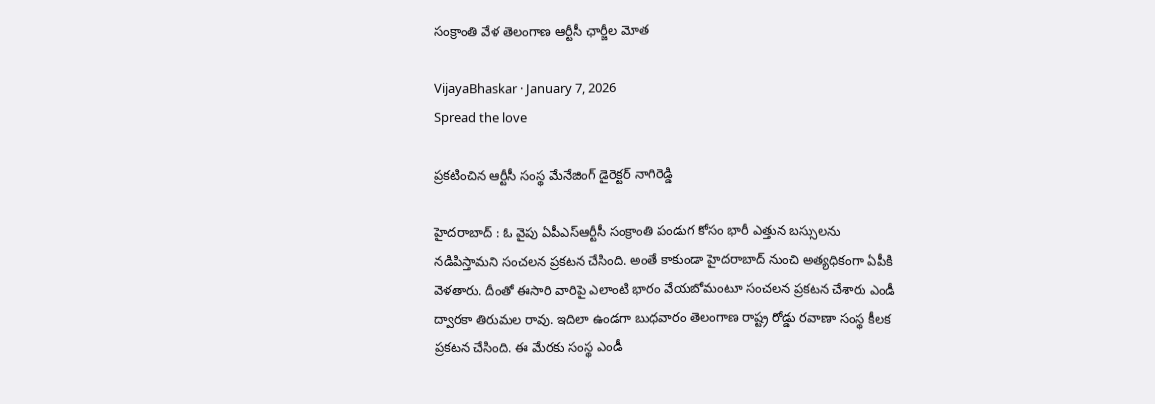సంక్రాంతి వేళ తెలంగాణ ఆర్టీసీ ఛార్జీల మోత

VijayaBhaskar · January 7, 2026
Spread the love

ప్ర‌క‌టించిన ఆర్టీసీ సంస్థ మేనేజింగ్ డైరెక్ట‌ర్ నాగిరెడ్డి

హైద‌రాబాద్ : ఓ వైపు ఏపీఎస్ఆర్టీసీ సంక్రాంతి పండుగ కోసం భారీ ఎత్తున బ‌స్సుల‌ను న‌డిపిస్తామ‌ని సంచ‌ల‌న ప్ర‌క‌ట‌న చేసింది. అంతే కాకుండా హైద‌రాబాద్ నుంచి అత్య‌ధికంగా ఏపీకి వెళ‌తారు. దీంతో ఈసారి వారిపై ఎలాంటి భారం వేయ‌బోమంటూ సంచ‌ల‌న ప్ర‌క‌ట‌న చేశారు ఎండీ ద్వార‌కా తిరుమ‌ల రావు. ఇదిలా ఉండ‌గా బుధ‌వారం తెలంగాణ రాష్ట్ర రోడ్డు ర‌వాణా సంస్థ కీల‌క ప్ర‌క‌ట‌న చేసింది. ఈ మేర‌కు సంస్థ ఎండీ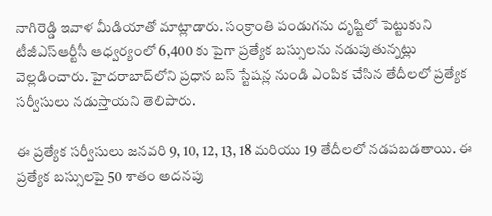నాగిరెడ్డి ఇవాళ మీడియాతో మాట్లాడారు. సంక్రాంతి పండుగ‌ను దృష్టిలో పెట్టుకుని టీజీఎస్ఆర్టీసీ ఆధ్వ‌ర్యంలో 6,400 కు పైగా ప్ర‌త్యేక బ‌స్సుల‌ను న‌డుపుతున్న‌ట్లు వెల్ల‌డించారు. హైదరాబాద్‌లోని ప్రధాన బస్ స్టేషన్ల నుండి ఎంపిక చేసిన తేదీలలో ప్రత్యేక సర్వీసులు న‌డుస్తాయ‌ని తెలిపారు.

ఈ ప్రత్యేక సర్వీసులు జనవరి 9, 10, 12, 13, 18 మరియు 19 తేదీలలో నడపబడతాయి. ఈ ప్రత్యేక బస్సులపై 50 శాతం అదనపు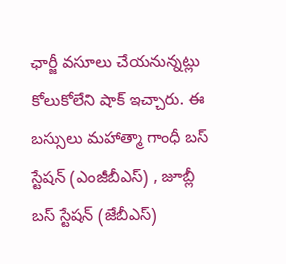ఛార్జీ వసూలు చేయనున్న‌ట్లు కోలుకోలేని షాక్ ఇచ్చారు. ఈ బస్సులు మహాత్మా గాంధీ బస్ స్టేషన్ (ఎంజీబీఎస్) , జూబ్లీ బస్ స్టేషన్ (జేబీఎస్)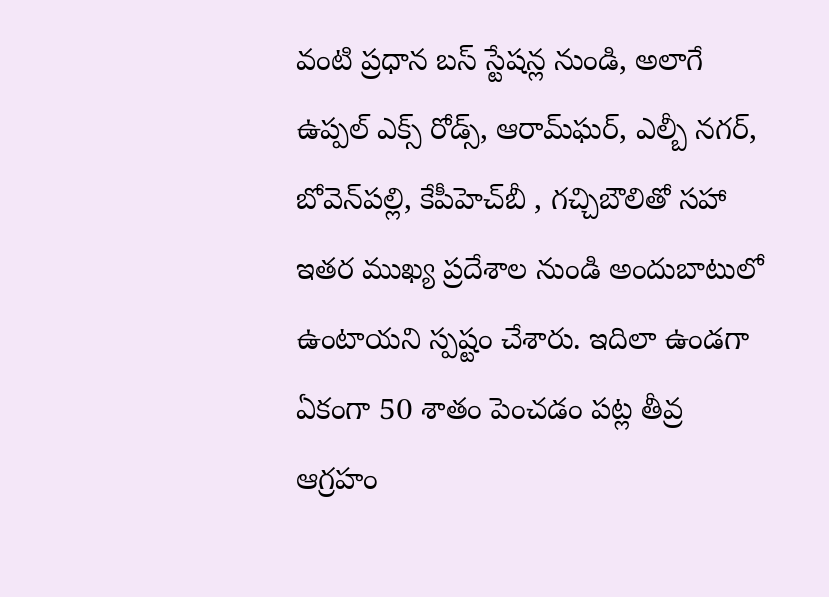వంటి ప్రధాన బస్ స్టేషన్ల నుండి, అలాగే ఉప్పల్ ఎక్స్ రోడ్స్, ఆరామ్‌ఘర్, ఎల్బీ నగర్, బోవెన్‌పల్లి, కేపీహెచ్‌బీ , గచ్చిబౌలితో సహా ఇతర ముఖ్య ప్రదేశాల నుండి అందుబాటులో ఉంటాయని స్ప‌ష్టం చేశారు. ఇదిలా ఉండ‌గా ఏకంగా 50 శాతం పెంచ‌డం ప‌ట్ల తీవ్ర ఆగ్ర‌హం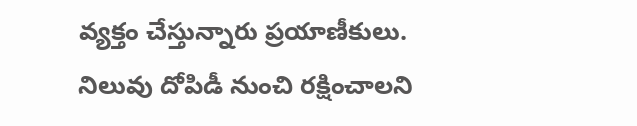వ్య‌క్తం చేస్తున్నారు ప్ర‌యాణీకులు. నిలువు దోపిడీ నుంచి ర‌క్షించాల‌ని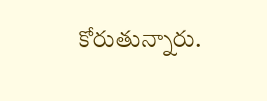కోరుతున్నారు.